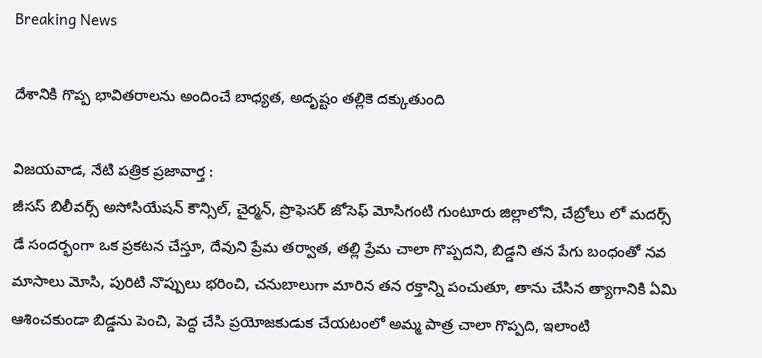Breaking News

దేశానికి గొప్ప భావితరాలను అందించే బాధ్యత, అదృష్టం తల్లికె దక్కుతుంది

విజయవాడ, నేటి పత్రిక ప్రజావార్త :
జీసస్ బిలీవర్స్ అసోసియేషన్ కౌన్సిల్, చైర్మన్, ప్రొఫెసర్ జోసెఫ్ మోసిగంటి గుంటూరు జిల్లాలోని, చేబ్రోలు లో మదర్స్ డే సందర్భంగా ఒక ప్రకటన చేస్తూ, దేవుని ప్రేమ తర్వాత, తల్లి ప్రేమ చాలా గొప్పదని, బిడ్డని తన పేగు బంధంతో నవ మాసాలు మోసి, పురిటి నొప్పులు భరించి, చనుబాలుగా మారిన తన రక్తాన్ని పంచుతూ, తాను చేసిన త్యాగానికి ఏమి ఆశించకుండా బిడ్డను పెంచి, పెద్ద చేసి ప్రయోజకుడుక చేయటంలో అమ్మ పాత్ర చాలా గొప్పది, ఇలాంటి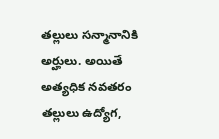తల్లులు సన్మానానికి అర్హులు. అయితే అత్యధిక నవతరం తల్లులు ఉద్యోగ,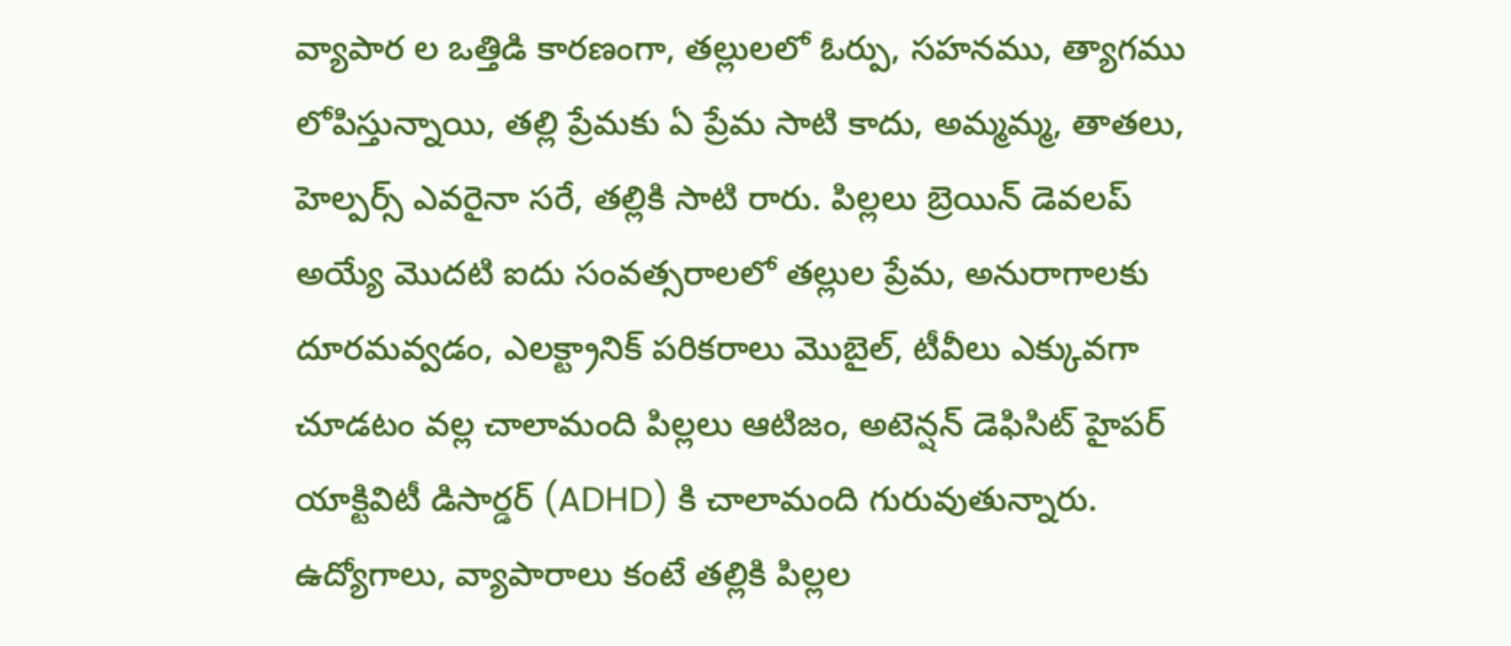వ్యాపార ల ఒత్తిడి కారణంగా, తల్లులలో ఓర్పు, సహనము, త్యాగము లోపిస్తున్నాయి, తల్లి ప్రేమకు ఏ ప్రేమ సాటి కాదు, అమ్మమ్మ, తాతలు, హెల్పర్స్ ఎవరైనా సరే, తల్లికి సాటి రారు. పిల్లలు బ్రెయిన్ డెవలప్ అయ్యే మొదటి ఐదు సంవత్సరాలలో తల్లుల ప్రేమ, అనురాగాలకు దూరమవ్వడం, ఎలక్ట్రానిక్ పరికరాలు మొబైల్, టీవీలు ఎక్కువగా చూడటం వల్ల చాలామంది పిల్లలు ఆటిజం, అటెన్షన్ డెఫిసిట్ హైపర్ యాక్టివిటీ డిసార్డర్ (ADHD) కి చాలామంది గురువుతున్నారు. ఉద్యోగాలు, వ్యాపారాలు కంటే తల్లికి పిల్లల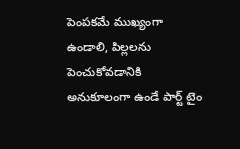పెంపకమే ముఖ్యంగా ఉండాలి, పిల్లలను పెంచుకోవడానికి అనుకూలంగా ఉండే పార్ట్ టైం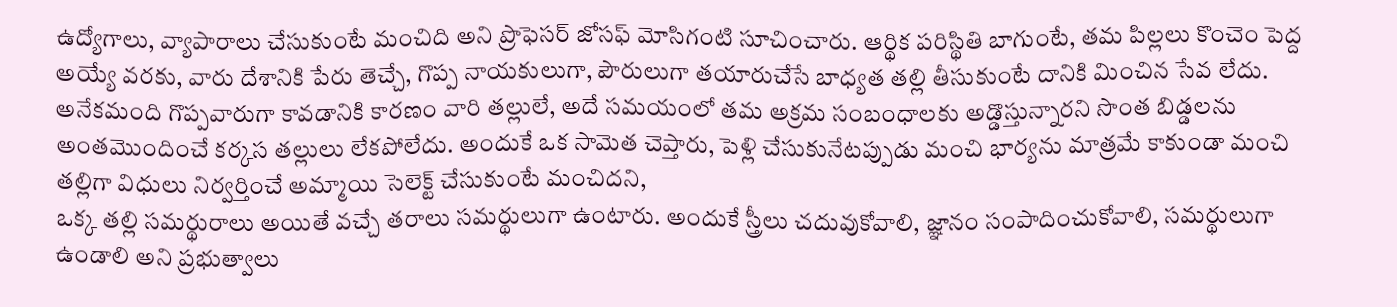ఉద్యోగాలు, వ్యాపారాలు చేసుకుంటే మంచిది అని ప్రొఫెసర్ జోసఫ్ మోసిగంటి సూచించారు. ఆర్థిక పరిస్థితి బాగుంటే, తమ పిల్లలు కొంచెం పెద్ద అయ్యే వరకు, వారు దేశానికి పేరు తెచ్చే, గొప్ప నాయకులుగా, పౌరులుగా తయారుచేసే బాధ్యత తల్లి తీసుకుంటే దానికి మించిన సేవ లేదు. అనేకమంది గొప్పవారుగా కావడానికి కారణం వారి తల్లులే, అదే సమయంలో తమ అక్రమ సంబంధాలకు అడ్డొస్తున్నారని సొంత బిడ్డలను అంతమొందించే కర్కస తల్లులు లేకపోలేదు. అందుకే ఒక సామెత చెప్తారు, పెళ్లి చేసుకునేటప్పుడు మంచి భార్యను మాత్రమే కాకుండా మంచి తల్లిగా విధులు నిర్వర్తించే అమ్మాయి సెలెక్ట్ చేసుకుంటే మంచిదని,
ఒక్క తల్లి సమర్థురాలు అయితే వచ్చే తరాలు సమర్థులుగా ఉంటారు. అందుకే స్త్రీలు చదువుకోవాలి, జ్ఞానం సంపాదించుకోవాలి, సమర్థులుగా ఉండాలి అని ప్రభుత్వాలు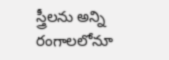స్త్రీలను అన్ని రంగాలలోనూ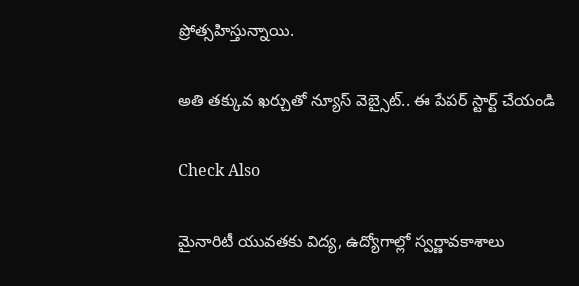ప్రోత్సహిస్తున్నాయి.

అతి తక్కువ ఖర్చుతో న్యూస్ వెబ్సైట్.. ఈ పేపర్ స్టార్ట్ చేయండి

Check Also

మైనారిటీ యువతకు విద్య, ఉద్యోగాల్లో స్వర్ణావకాశాలు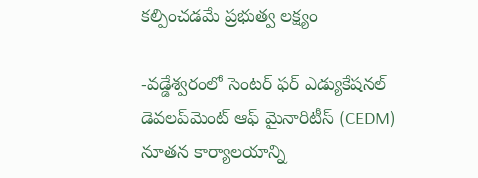కల్పించడమే ప్రభుత్వ లక్ష్యం

-వడ్డేశ్వరంలో సెంటర్ ఫర్ ఎడ్యుకేషనల్ డెవలప్‌మెంట్ ఆఫ్ మైనారిటీస్ (CEDM) నూతన కార్యాలయాన్ని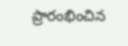ప్రారంభించిన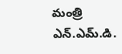మంత్రి ఎన్.ఎమ్.డి.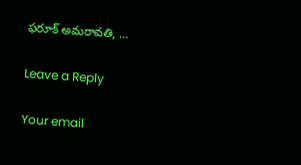ఫరూక్ అమరావతి, …

Leave a Reply

Your email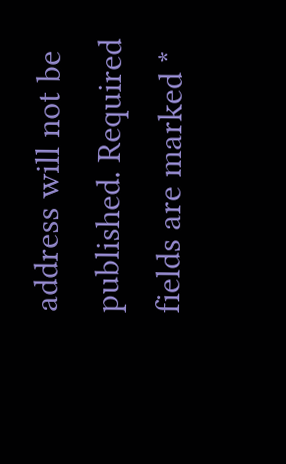address will not be published. Required fields are marked *